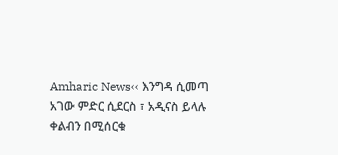Amharic News‹‹ እንግዳ ሲመጣ አገው ምድር ሲደርስ ፣ አዲናስ ይላሉ ቀልብን በሚሰርቁ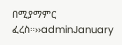በሚያማምር ፈረስ።››adminJanuary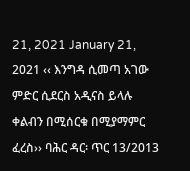21, 2021 January 21, 2021 ‹‹ እንግዳ ሲመጣ አገው ምድር ሲደርስ አዲናስ ይላሉ ቀልብን በሚሰርቁ በሚያማምር ፈረስ›› ባሕር ዳር፡ ጥር 13/2013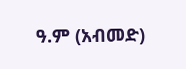ዓ.ም (አብመድ)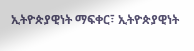ኢትዮጵያዊነት ማፍቀር፣ ኢትዮጵያዊነት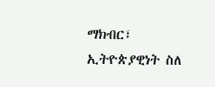ማክብር፣ ኢትዮጵያዊነት ስለ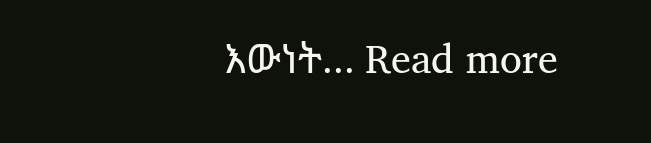እውነት... Read more